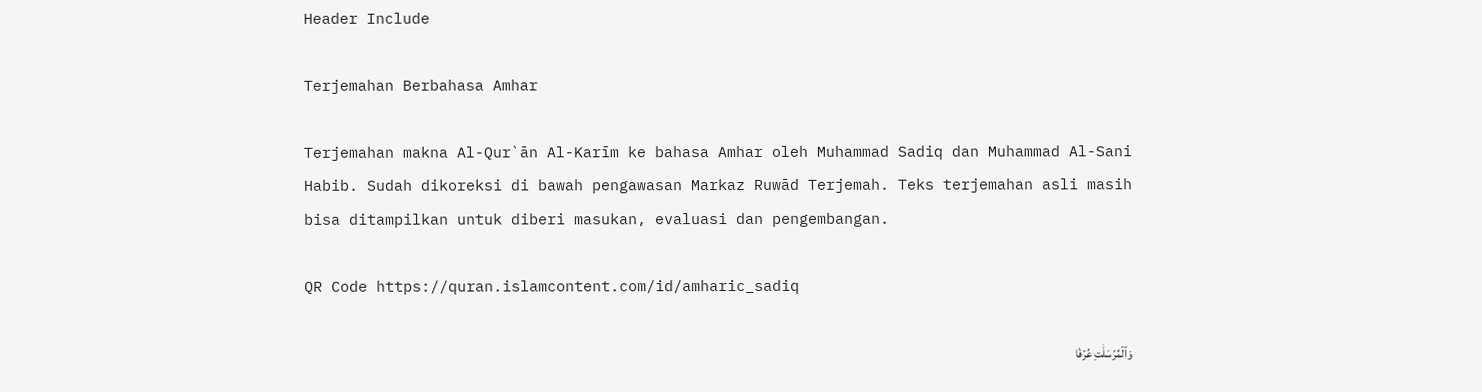Header Include

Terjemahan Berbahasa Amhar

Terjemahan makna Al-Qur`ān Al-Karīm ke bahasa Amhar oleh Muhammad Sadiq dan Muhammad Al-Sani Habib. Sudah dikoreksi di bawah pengawasan Markaz Ruwād Terjemah. Teks terjemahan asli masih bisa ditampilkan untuk diberi masukan, evaluasi dan pengembangan.

QR Code https://quran.islamcontent.com/id/amharic_sadiq

وَٱلۡمُرۡسَلَٰتِ عُرۡفٗا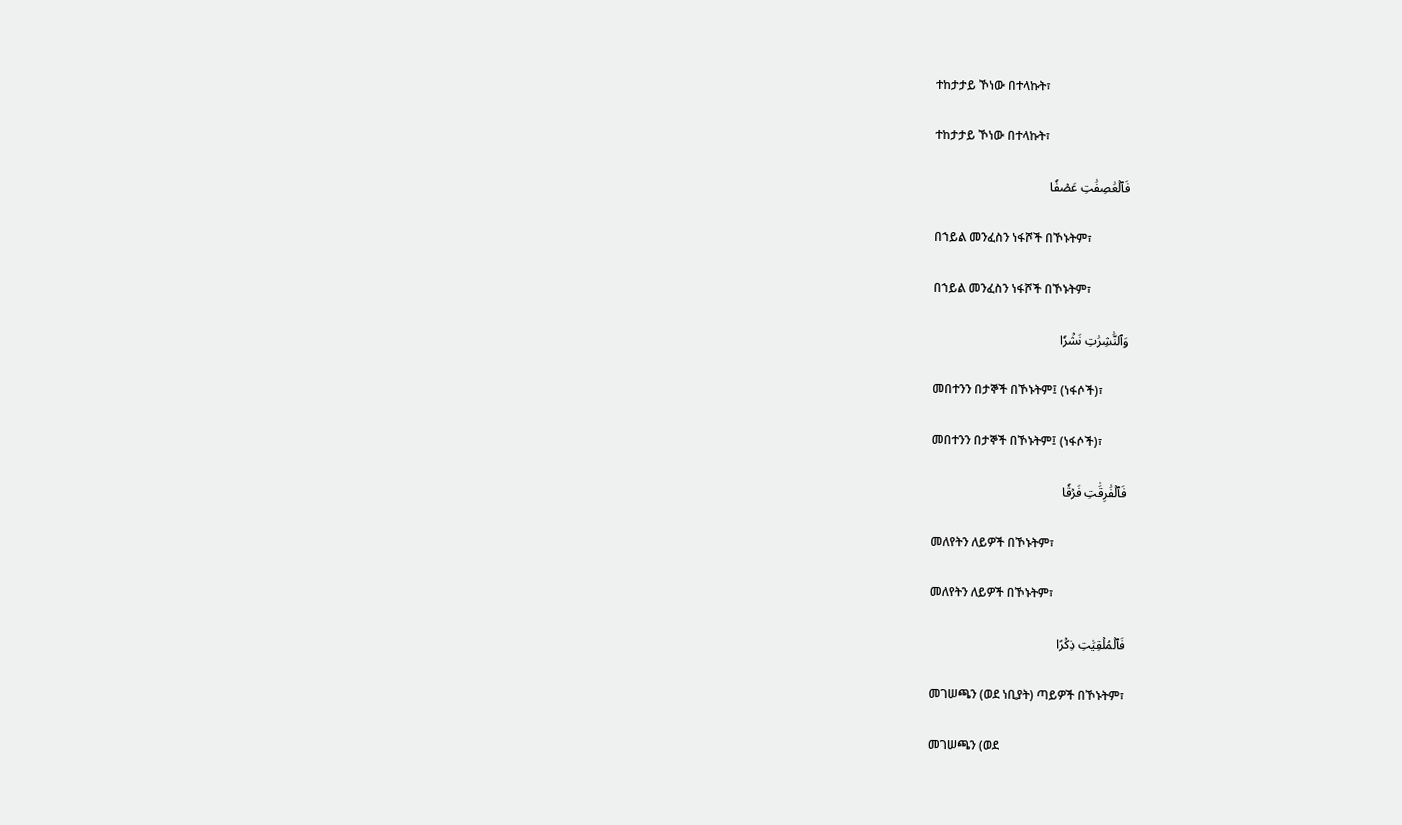ተከታታይ ኾነው በተላኩት፣

ተከታታይ ኾነው በተላኩት፣

فَٱلۡعَٰصِفَٰتِ عَصۡفٗا

በኀይል መንፈስን ነፋሾች በኾኑትም፣

በኀይል መንፈስን ነፋሾች በኾኑትም፣

وَٱلنَّٰشِرَٰتِ نَشۡرٗا

መበተንን በታኞች በኾኑትም፤ (ነፋሶች)፣

መበተንን በታኞች በኾኑትም፤ (ነፋሶች)፣

فَٱلۡفَٰرِقَٰتِ فَرۡقٗا

መለየትን ለይዎች በኾኑትም፣

መለየትን ለይዎች በኾኑትም፣

فَٱلۡمُلۡقِيَٰتِ ذِكۡرًا

መገሠጫን (ወደ ነቢያት) ጣይዎች በኾኑትም፣

መገሠጫን (ወደ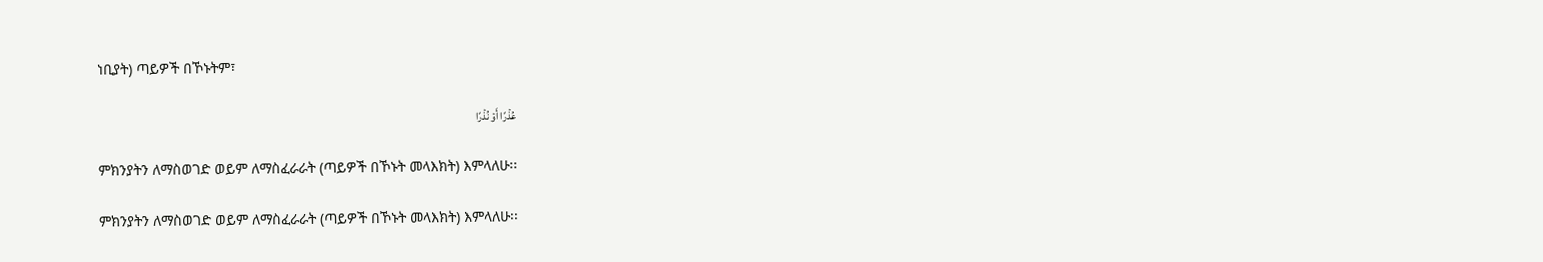ነቢያት) ጣይዎች በኾኑትም፣

عُذۡرًا أَوۡ نُذۡرًا

ምክንያትን ለማስወገድ ወይም ለማስፈራራት (ጣይዎች በኾኑት መላእክት) እምላለሁ፡፡

ምክንያትን ለማስወገድ ወይም ለማስፈራራት (ጣይዎች በኾኑት መላእክት) እምላለሁ፡፡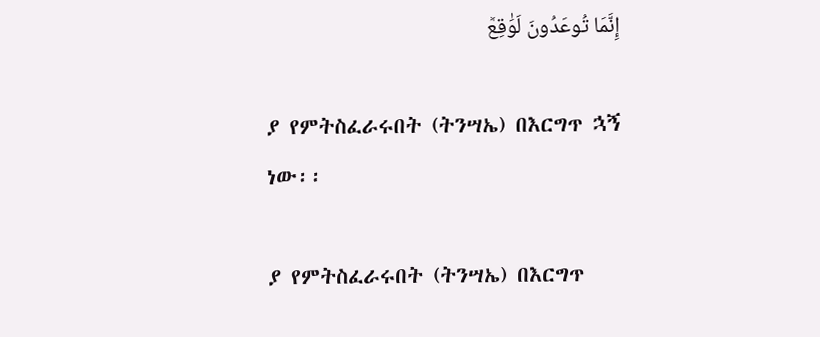إِنَّمَا تُوعَدُونَ لَوَٰقِعٞ

ያ የምትስፈራሩበት (ትንሣኤ) በእርግጥ ኋኝ ነው፡፡

ያ የምትስፈራሩበት (ትንሣኤ) በእርግጥ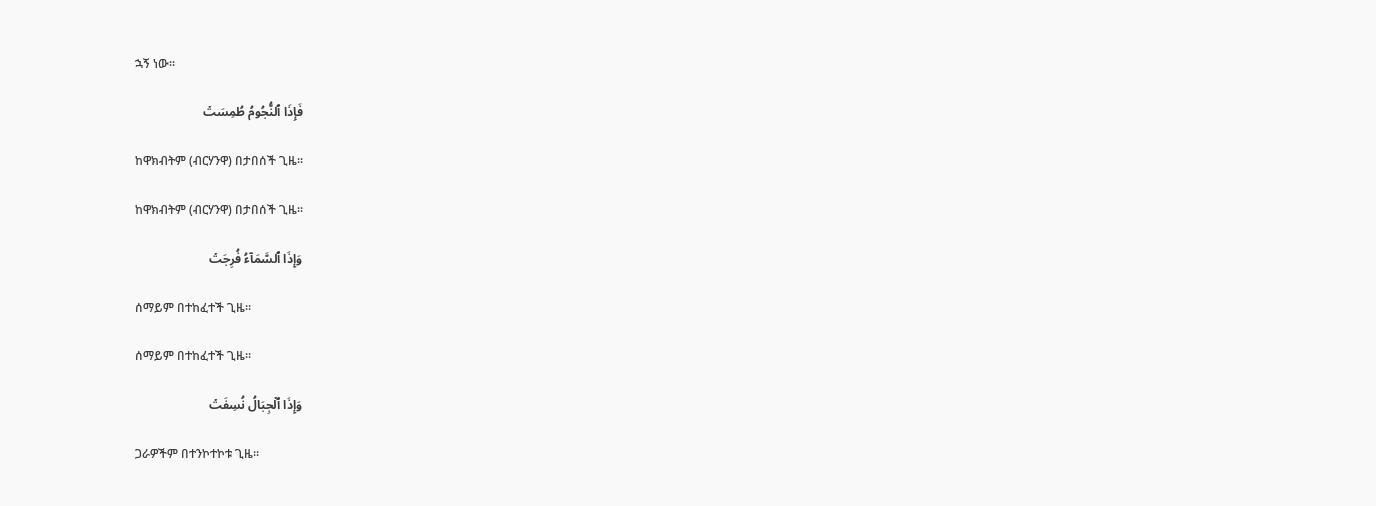ኋኝ ነው፡፡

فَإِذَا ٱلنُّجُومُ طُمِسَتۡ

ከዋክብትም (ብርሃንዋ) በታበሰች ጊዜ፡፡

ከዋክብትም (ብርሃንዋ) በታበሰች ጊዜ፡፡

وَإِذَا ٱلسَّمَآءُ فُرِجَتۡ

ሰማይም በተከፈተች ጊዜ፡፡

ሰማይም በተከፈተች ጊዜ፡፡

وَإِذَا ٱلۡجِبَالُ نُسِفَتۡ

ጋራዎችም በተንኮተኮቱ ጊዜ፡፡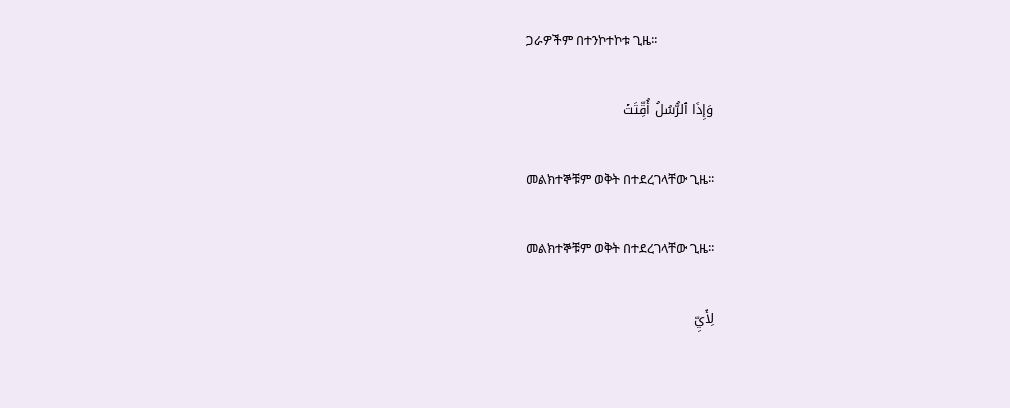ጋራዎችም በተንኮተኮቱ ጊዜ፡፡

وَإِذَا ٱلرُّسُلُ أُقِّتَتۡ

መልክተኞቹም ወቅት በተደረገላቸው ጊዜ፡፡

መልክተኞቹም ወቅት በተደረገላቸው ጊዜ፡፡

لِأَيِّ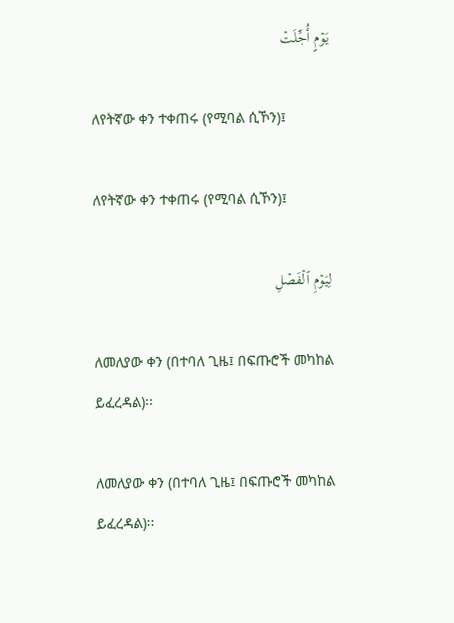يَوۡمٍ أُجِّلَتۡ

ለየትኛው ቀን ተቀጠሩ (የሚባል ሲኾን)፤

ለየትኛው ቀን ተቀጠሩ (የሚባል ሲኾን)፤

لِيَوۡمِ ٱلۡفَصۡلِ

ለመለያው ቀን (በተባለ ጊዜ፤ በፍጡሮች መካከል ይፈረዳል)፡፡

ለመለያው ቀን (በተባለ ጊዜ፤ በፍጡሮች መካከል ይፈረዳል)፡፡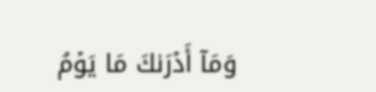وَمَآ أَدۡرَىٰكَ مَا يَوۡمُ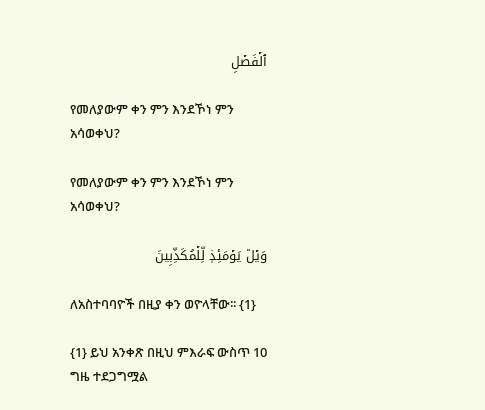ٱلۡفَصۡلِ

የመለያውም ቀን ምን እንደኾነ ምን አሳወቀህ?

የመለያውም ቀን ምን እንደኾነ ምን አሳወቀህ?

وَيۡلٞ يَوۡمَئِذٖ لِّلۡمُكَذِّبِينَ

ለአስተባባዮች በዚያ ቀን ወዮላቸው፡፡ {1}

{1} ይህ አንቀጽ በዚህ ምእራፍ ውስጥ 10 ግዜ ተደጋግሟል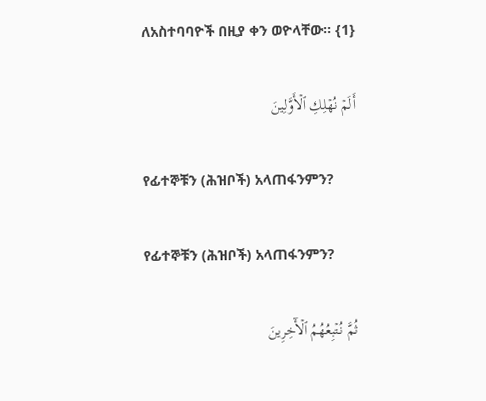ለአስተባባዮች በዚያ ቀን ወዮላቸው፡፡ {1}

أَلَمۡ نُهۡلِكِ ٱلۡأَوَّلِينَ

የፊተኞቹን (ሕዝቦች) አላጠፋንምን?

የፊተኞቹን (ሕዝቦች) አላጠፋንምን?

ثُمَّ نُتۡبِعُهُمُ ٱلۡأٓخِرِينَ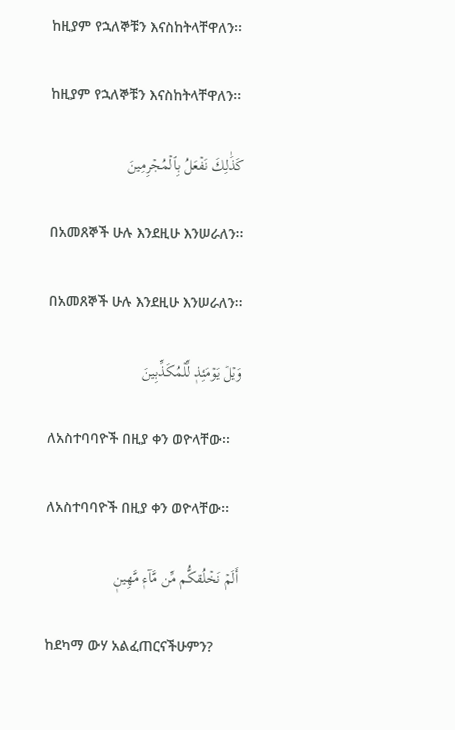ከዚያም የኋለኞቹን እናስከትላቸዋለን፡፡

ከዚያም የኋለኞቹን እናስከትላቸዋለን፡፡

كَذَٰلِكَ نَفۡعَلُ بِٱلۡمُجۡرِمِينَ

በአመጸኞች ሁሉ እንደዚሁ እንሠራለን፡፡

በአመጸኞች ሁሉ እንደዚሁ እንሠራለን፡፡

وَيۡلٞ يَوۡمَئِذٖ لِّلۡمُكَذِّبِينَ

ለአስተባባዮች በዚያ ቀን ወዮላቸው፡፡

ለአስተባባዮች በዚያ ቀን ወዮላቸው፡፡

أَلَمۡ نَخۡلُقكُّم مِّن مَّآءٖ مَّهِينٖ

ከደካማ ውሃ አልፈጠርናችሁምን?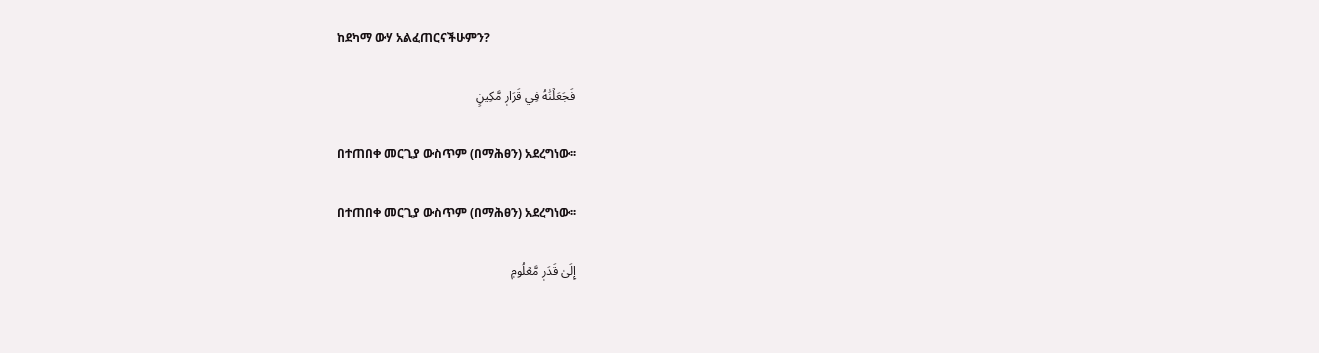ከደካማ ውሃ አልፈጠርናችሁምን?

فَجَعَلۡنَٰهُ فِي قَرَارٖ مَّكِينٍ

በተጠበቀ መርጊያ ውስጥም (በማሕፀን) አደረግነው፡፡

በተጠበቀ መርጊያ ውስጥም (በማሕፀን) አደረግነው፡፡

إِلَىٰ قَدَرٖ مَّعۡلُومٖ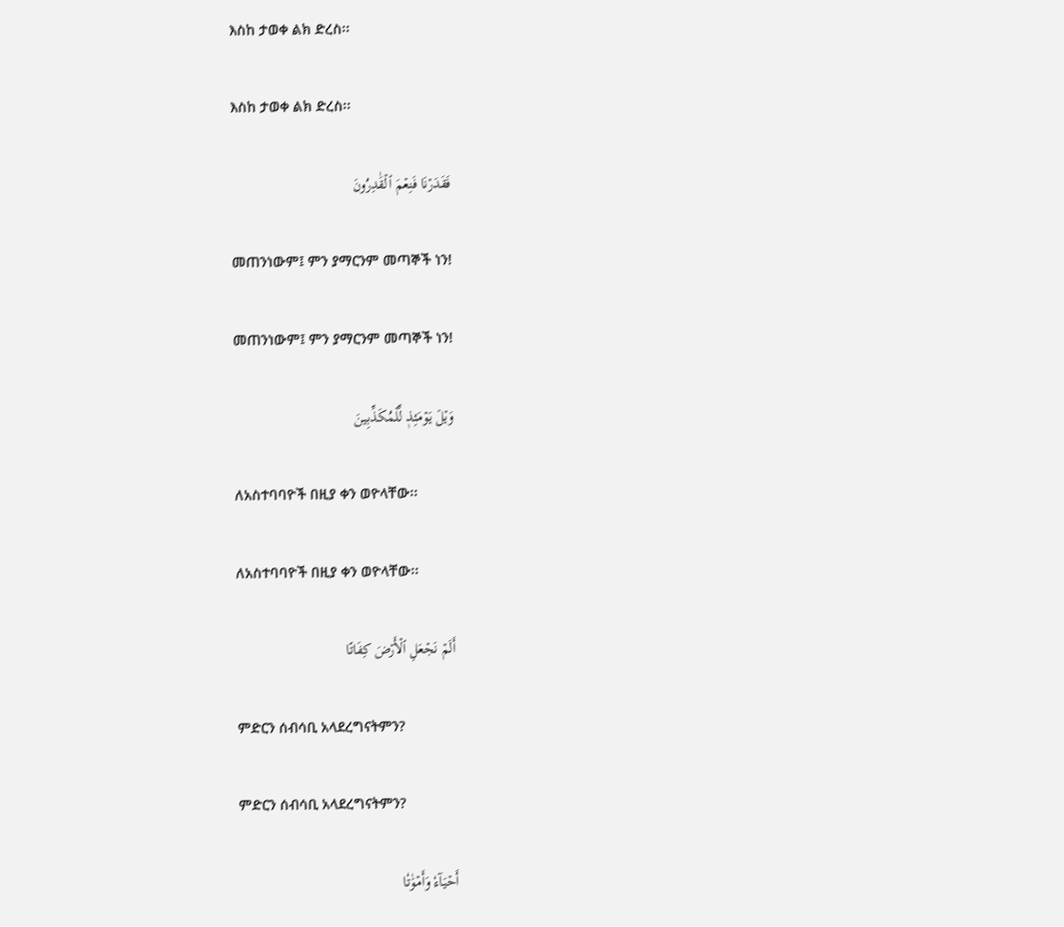እስከ ታወቀ ልክ ድረስ፡፡

እስከ ታወቀ ልክ ድረስ፡፡

فَقَدَرۡنَا فَنِعۡمَ ٱلۡقَٰدِرُونَ

መጠንነውም፤ ምን ያማርንም መጣኞች ነን!

መጠንነውም፤ ምን ያማርንም መጣኞች ነን!

وَيۡلٞ يَوۡمَئِذٖ لِّلۡمُكَذِّبِينَ

ለአስተባባዮች በዚያ ቀን ወዮላቸው፡፡

ለአስተባባዮች በዚያ ቀን ወዮላቸው፡፡

أَلَمۡ نَجۡعَلِ ٱلۡأَرۡضَ كِفَاتًا

ምድርን ሰብሳቢ አላደረግናትምን?

ምድርን ሰብሳቢ አላደረግናትምን?

أَحۡيَآءٗ وَأَمۡوَٰتٗا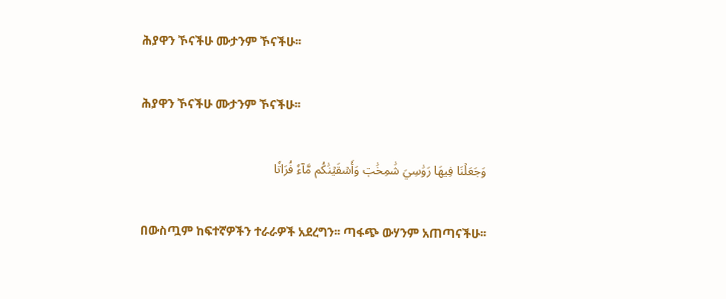ሕያዋን ኾናችሁ ሙታንም ኾናችሁ፡፡

ሕያዋን ኾናችሁ ሙታንም ኾናችሁ፡፡

وَجَعَلۡنَا فِيهَا رَوَٰسِيَ شَٰمِخَٰتٖ وَأَسۡقَيۡنَٰكُم مَّآءٗ فُرَاتٗا

በውስጧም ከፍተኛዎችን ተራራዎች አደረግን፡፡ ጣፋጭ ውሃንም አጠጣናችሁ፡፡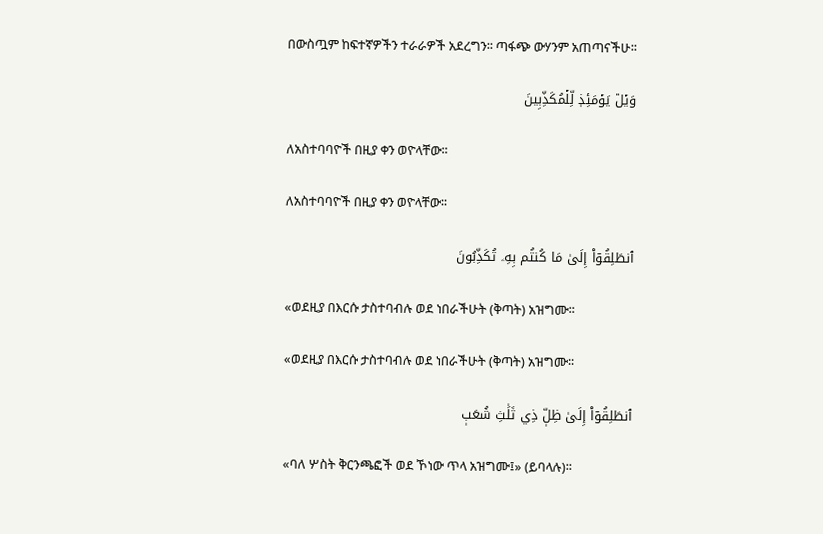በውስጧም ከፍተኛዎችን ተራራዎች አደረግን፡፡ ጣፋጭ ውሃንም አጠጣናችሁ፡፡

وَيۡلٞ يَوۡمَئِذٖ لِّلۡمُكَذِّبِينَ

ለአስተባባዮች በዚያ ቀን ወዮላቸው፡፡

ለአስተባባዮች በዚያ ቀን ወዮላቸው፡፡

ٱنطَلِقُوٓاْ إِلَىٰ مَا كُنتُم بِهِۦ تُكَذِّبُونَ

«ወደዚያ በእርሱ ታስተባብሉ ወደ ነበራችሁት (ቅጣት) አዝግሙ፡፡

«ወደዚያ በእርሱ ታስተባብሉ ወደ ነበራችሁት (ቅጣት) አዝግሙ፡፡

ٱنطَلِقُوٓاْ إِلَىٰ ظِلّٖ ذِي ثَلَٰثِ شُعَبٖ

«ባለ ሦስት ቅርንጫፎች ወደ ኾነው ጥላ አዝግሙ፤» (ይባላሉ)፡፡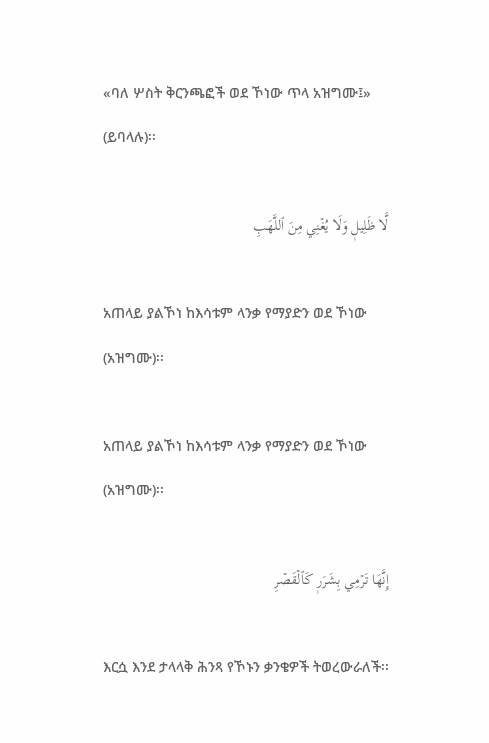«ባለ ሦስት ቅርንጫፎች ወደ ኾነው ጥላ አዝግሙ፤» (ይባላሉ)፡፡

لَّا ظَلِيلٖ وَلَا يُغۡنِي مِنَ ٱللَّهَبِ

አጠላይ ያልኾነ ከእሳቱም ላንቃ የማያድን ወደ ኾነው (አዝግሙ)፡፡

አጠላይ ያልኾነ ከእሳቱም ላንቃ የማያድን ወደ ኾነው (አዝግሙ)፡፡

إِنَّهَا تَرۡمِي بِشَرَرٖ كَٱلۡقَصۡرِ

እርሷ እንደ ታላላቅ ሕንጻ የኾኑን ቃንቄዎች ትወረውራለች፡፡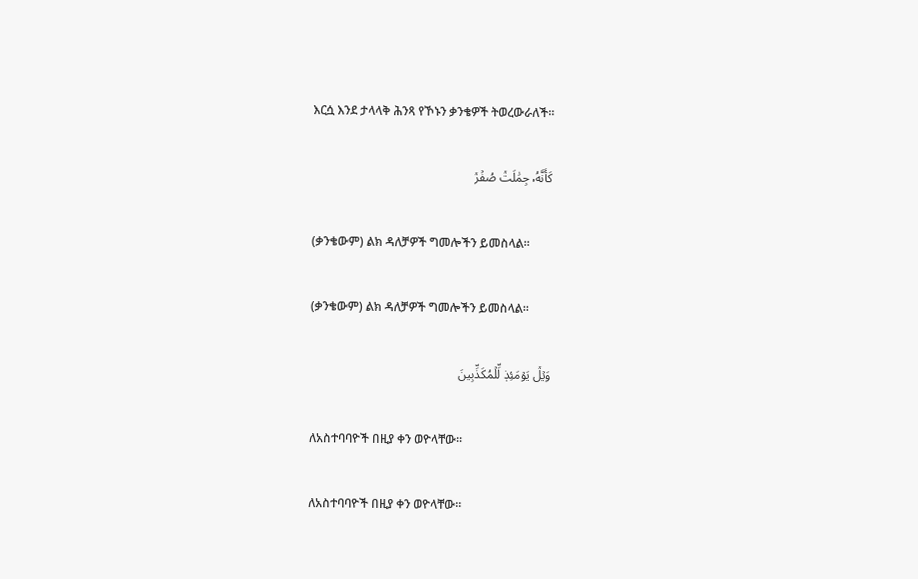እርሷ እንደ ታላላቅ ሕንጻ የኾኑን ቃንቄዎች ትወረውራለች፡፡

كَأَنَّهُۥ جِمَٰلَتٞ صُفۡرٞ

(ቃንቄውም) ልክ ዳለቻዎች ግመሎችን ይመስላል፡፡

(ቃንቄውም) ልክ ዳለቻዎች ግመሎችን ይመስላል፡፡

وَيۡلٞ يَوۡمَئِذٖ لِّلۡمُكَذِّبِينَ

ለአስተባባዮች በዚያ ቀን ወዮላቸው፡፡

ለአስተባባዮች በዚያ ቀን ወዮላቸው፡፡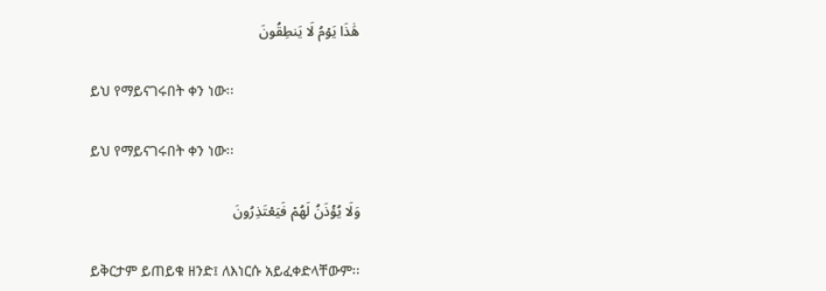هَٰذَا يَوۡمُ لَا يَنطِقُونَ

ይህ የማይናገሩበት ቀን ነው፡፡

ይህ የማይናገሩበት ቀን ነው፡፡

وَلَا يُؤۡذَنُ لَهُمۡ فَيَعۡتَذِرُونَ

ይቅርታም ይጠይቁ ዘንድ፤ ለእነርሱ አይፈቀድላቸውም፡፡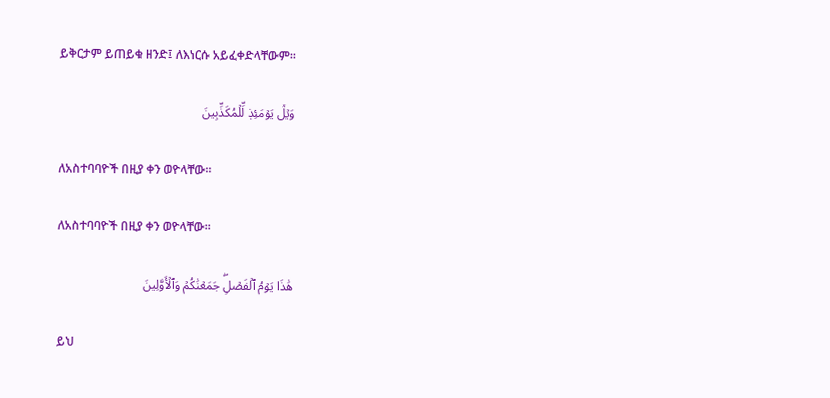ይቅርታም ይጠይቁ ዘንድ፤ ለእነርሱ አይፈቀድላቸውም፡፡

وَيۡلٞ يَوۡمَئِذٖ لِّلۡمُكَذِّبِينَ

ለአስተባባዮች በዚያ ቀን ወዮላቸው፡፡

ለአስተባባዮች በዚያ ቀን ወዮላቸው፡፡

هَٰذَا يَوۡمُ ٱلۡفَصۡلِۖ جَمَعۡنَٰكُمۡ وَٱلۡأَوَّلِينَ

ይህ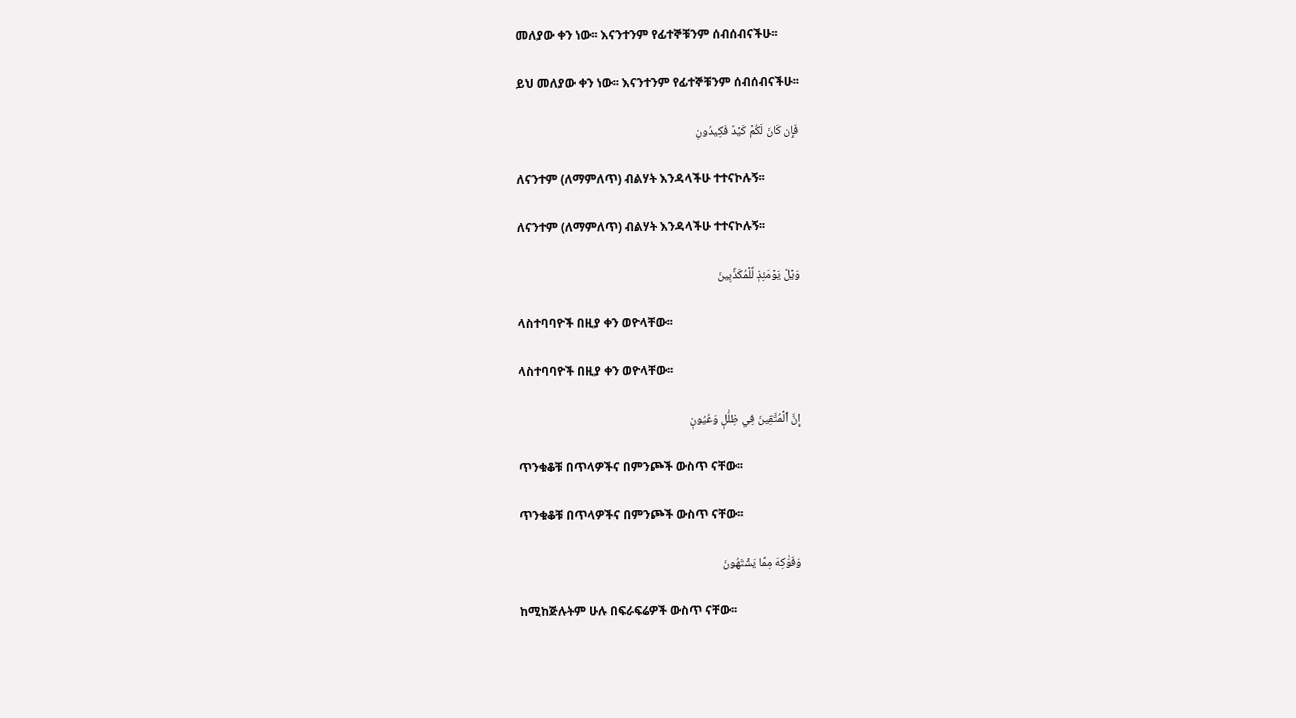መለያው ቀን ነው፡፡ እናንተንም የፊተኞቹንም ሰብሰብናችሁ፡፡

ይህ መለያው ቀን ነው፡፡ እናንተንም የፊተኞቹንም ሰብሰብናችሁ፡፡

فَإِن كَانَ لَكُمۡ كَيۡدٞ فَكِيدُونِ

ለናንተም (ለማምለጥ) ብልሃት እንዳላችሁ ተተናኮሉኝ፡፡

ለናንተም (ለማምለጥ) ብልሃት እንዳላችሁ ተተናኮሉኝ፡፡

وَيۡلٞ يَوۡمَئِذٖ لِّلۡمُكَذِّبِينَ

ላስተባባዮች በዚያ ቀን ወዮላቸው፡፡

ላስተባባዮች በዚያ ቀን ወዮላቸው፡፡

إِنَّ ٱلۡمُتَّقِينَ فِي ظِلَٰلٖ وَعُيُونٖ

ጥንቁቆቹ በጥላዎችና በምንጮች ውስጥ ናቸው፡፡

ጥንቁቆቹ በጥላዎችና በምንጮች ውስጥ ናቸው፡፡

وَفَوَٰكِهَ مِمَّا يَشۡتَهُونَ

ከሚከጅሉትም ሁሉ በፍራፍሬዎች ውስጥ ናቸው፡፡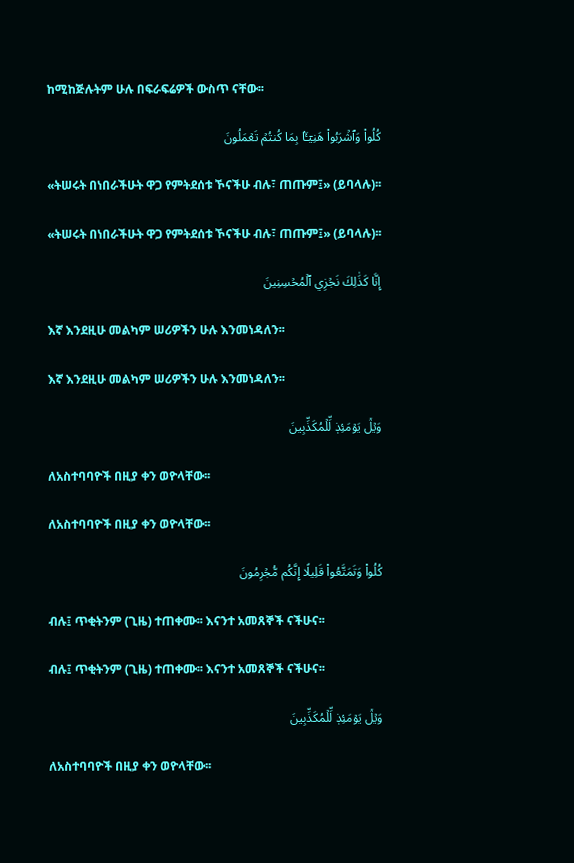ከሚከጅሉትም ሁሉ በፍራፍሬዎች ውስጥ ናቸው፡፡

كُلُواْ وَٱشۡرَبُواْ هَنِيٓـَٔۢا بِمَا كُنتُمۡ تَعۡمَلُونَ

«ትሠሩት በነበራችሁት ዋጋ የምትደሰቱ ኾናችሁ ብሉ፣ ጠጡም፤» (ይባላሉ)፡፡

«ትሠሩት በነበራችሁት ዋጋ የምትደሰቱ ኾናችሁ ብሉ፣ ጠጡም፤» (ይባላሉ)፡፡

إِنَّا كَذَٰلِكَ نَجۡزِي ٱلۡمُحۡسِنِينَ

እኛ እንደዚሁ መልካም ሠሪዎችን ሁሉ እንመነዳለን፡፡

እኛ እንደዚሁ መልካም ሠሪዎችን ሁሉ እንመነዳለን፡፡

وَيۡلٞ يَوۡمَئِذٖ لِّلۡمُكَذِّبِينَ

ለአስተባባዮች በዚያ ቀን ወዮላቸው፡፡

ለአስተባባዮች በዚያ ቀን ወዮላቸው፡፡

كُلُواْ وَتَمَتَّعُواْ قَلِيلًا إِنَّكُم مُّجۡرِمُونَ

ብሉ፤ ጥቂትንም (ጊዜ) ተጠቀሙ፡፡ እናንተ አመጸኞች ናችሁና፡፡

ብሉ፤ ጥቂትንም (ጊዜ) ተጠቀሙ፡፡ እናንተ አመጸኞች ናችሁና፡፡

وَيۡلٞ يَوۡمَئِذٖ لِّلۡمُكَذِّبِينَ

ለአስተባባዮች በዚያ ቀን ወዮላቸው፡፡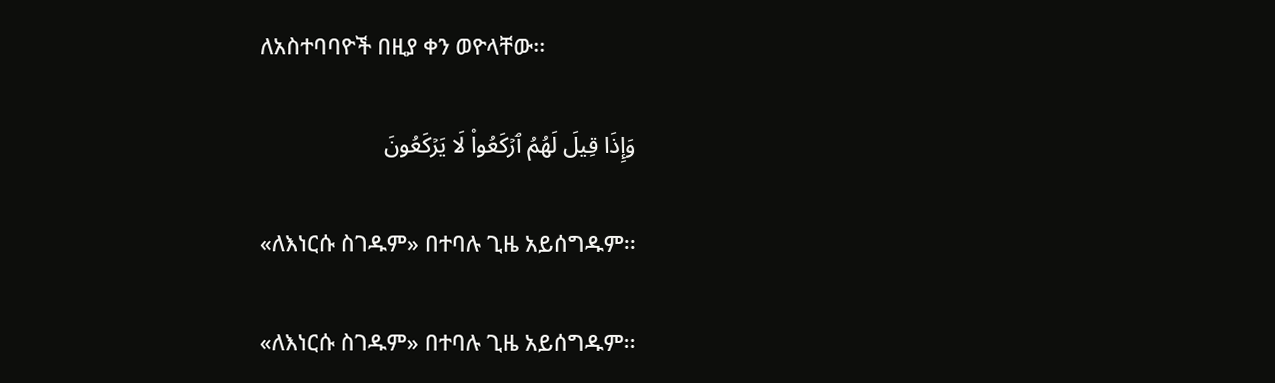ለአስተባባዮች በዚያ ቀን ወዮላቸው፡፡

وَإِذَا قِيلَ لَهُمُ ٱرۡكَعُواْ لَا يَرۡكَعُونَ

«ለእነርሱ ስገዱም» በተባሉ ጊዜ አይሰግዱም፡፡

«ለእነርሱ ስገዱም» በተባሉ ጊዜ አይሰግዱም፡፡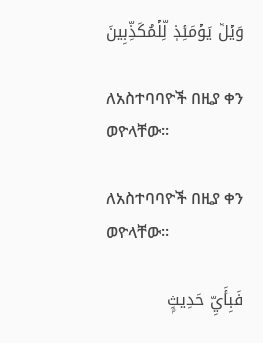وَيۡلٞ يَوۡمَئِذٖ لِّلۡمُكَذِّبِينَ

ለአስተባባዮች በዚያ ቀን ወዮላቸው፡፡

ለአስተባባዮች በዚያ ቀን ወዮላቸው፡፡

فَبِأَيِّ حَدِيثِۭ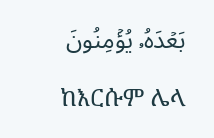بَعۡدَهُۥ يُؤۡمِنُونَ

ከእርሱም ሌላ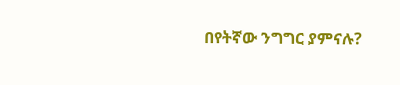በየትኛው ንግግር ያምናሉ?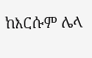ከእርሱም ሌላ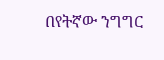በየትኛው ንግግር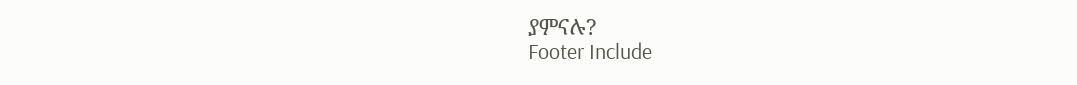ያምናሉ?
Footer Include